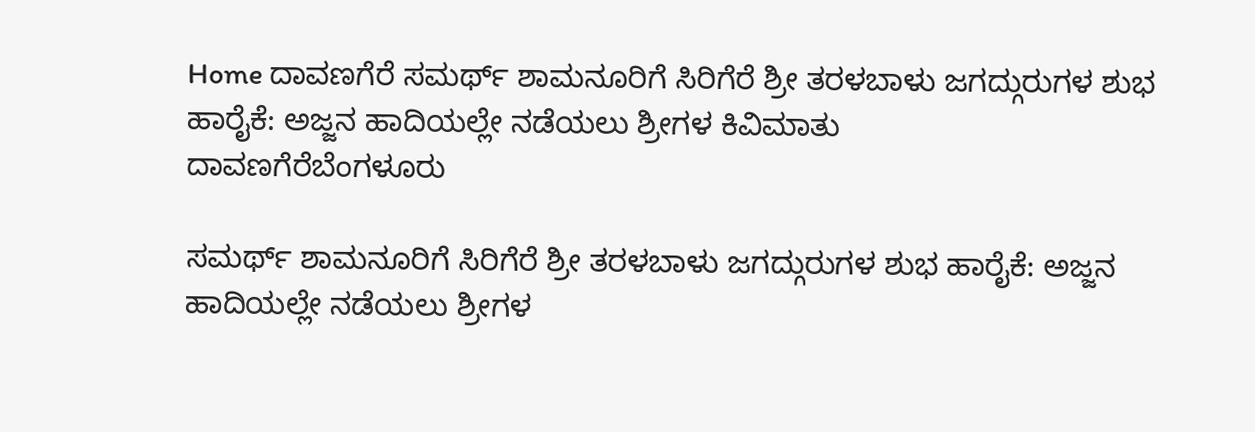Home ದಾವಣಗೆರೆ ಸಮರ್ಥ್ ಶಾಮನೂರಿಗೆ ಸಿರಿಗೆರೆ ಶ್ರೀ ತರಳಬಾಳು ಜಗದ್ಗುರುಗಳ ಶುಭ ಹಾರೈಕೆ: ಅಜ್ಜನ ಹಾದಿಯಲ್ಲೇ ನಡೆಯಲು ಶ್ರೀಗಳ ಕಿವಿಮಾತು
ದಾವಣಗೆರೆಬೆಂಗಳೂರು

ಸಮರ್ಥ್ ಶಾಮನೂರಿಗೆ ಸಿರಿಗೆರೆ ಶ್ರೀ ತರಳಬಾಳು ಜಗದ್ಗುರುಗಳ ಶುಭ ಹಾರೈಕೆ: ಅಜ್ಜನ ಹಾದಿಯಲ್ಲೇ ನಡೆಯಲು ಶ್ರೀಗಳ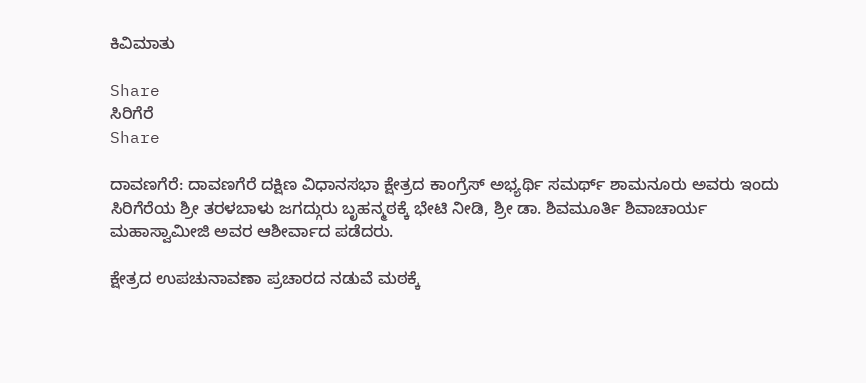ಕಿವಿಮಾತು

Share
ಸಿರಿಗೆರೆ
Share

ದಾವಣಗೆರೆ: ದಾವಣಗೆರೆ ದಕ್ಷಿಣ ವಿಧಾನಸಭಾ ಕ್ಷೇತ್ರದ ಕಾಂಗ್ರೆಸ್ ಅಭ್ಯರ್ಥಿ ಸಮರ್ಥ್ ಶಾಮನೂರು ಅವರು ಇಂದು ಸಿರಿಗೆರೆಯ ಶ್ರೀ ತರಳಬಾಳು ಜಗದ್ಗುರು ಬೃಹನ್ಮಠಕ್ಕೆ ಭೇಟಿ ನೀಡಿ, ಶ್ರೀ ಡಾ. ಶಿವಮೂರ್ತಿ ಶಿವಾಚಾರ್ಯ ಮಹಾಸ್ವಾಮೀಜಿ ಅವರ ಆಶೀರ್ವಾದ ಪಡೆದರು.

ಕ್ಷೇತ್ರದ ಉಪಚುನಾವಣಾ ಪ್ರಚಾರದ ನಡುವೆ ಮಠಕ್ಕೆ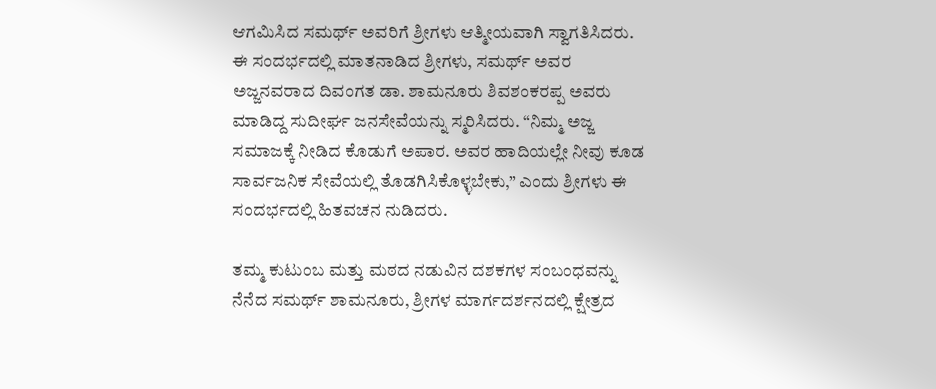ಆಗಮಿಸಿದ ಸಮರ್ಥ್ ಅವರಿಗೆ ಶ್ರೀಗಳು ಆತ್ಮೀಯವಾಗಿ ಸ್ವಾಗತಿಸಿದರು. ಈ ಸಂದರ್ಭದಲ್ಲಿ ಮಾತನಾಡಿದ ಶ್ರೀಗಳು, ಸಮರ್ಥ್ ಅವರ ಅಜ್ಜನವರಾದ ದಿವಂಗತ ಡಾ. ಶಾಮನೂರು ಶಿವಶಂಕರಪ್ಪ ಅವರು ಮಾಡಿದ್ದ ಸುದೀರ್ಘ ಜನಸೇವೆಯನ್ನು ಸ್ಮರಿಸಿದರು. “ನಿಮ್ಮ ಅಜ್ಜ ಸಮಾಜಕ್ಕೆ ನೀಡಿದ ಕೊಡುಗೆ ಅಪಾರ. ಅವರ ಹಾದಿಯಲ್ಲೇ ನೀವು ಕೂಡ ಸಾರ್ವಜನಿಕ ಸೇವೆಯಲ್ಲಿ ತೊಡಗಿಸಿಕೊಳ್ಳಬೇಕು,” ಎಂದು ಶ್ರೀಗಳು ಈ ಸಂದರ್ಭದಲ್ಲಿ ಹಿತವಚನ ನುಡಿದರು.

ತಮ್ಮ ಕುಟುಂಬ ಮತ್ತು ಮಠದ ನಡುವಿನ ದಶಕಗಳ ಸಂಬಂಧವನ್ನು ನೆನೆದ ಸಮರ್ಥ್ ಶಾಮನೂರು, ಶ್ರೀಗಳ ಮಾರ್ಗದರ್ಶನದಲ್ಲಿ ಕ್ಷೇತ್ರದ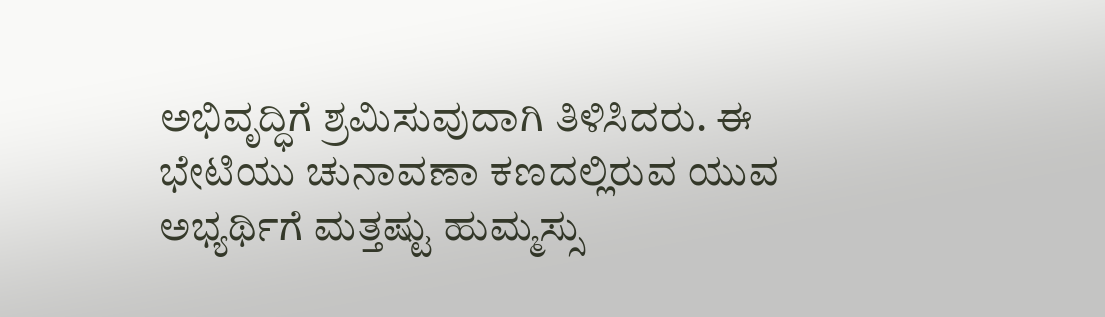ಅಭಿವೃದ್ಧಿಗೆ ಶ್ರಮಿಸುವುದಾಗಿ ತಿಳಿಸಿದರು. ಈ ಭೇಟಿಯು ಚುನಾವಣಾ ಕಣದಲ್ಲಿರುವ ಯುವ ಅಭ್ಯರ್ಥಿಗೆ ಮತ್ತಷ್ಟು ಹುಮ್ಮಸ್ಸು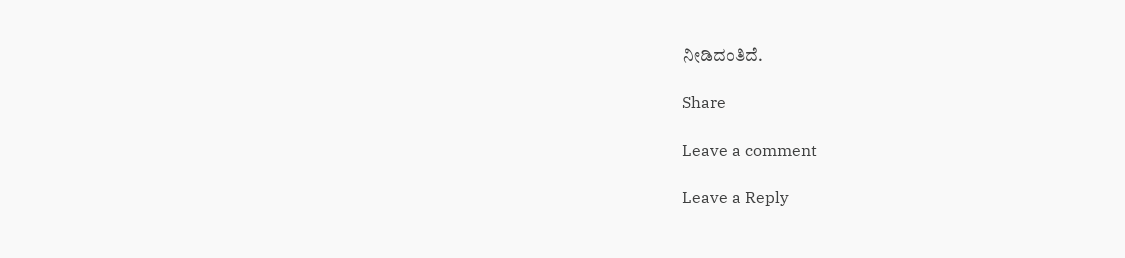ನೀಡಿದಂತಿದೆ.

Share

Leave a comment

Leave a Reply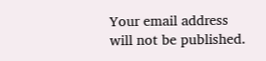Your email address will not be published.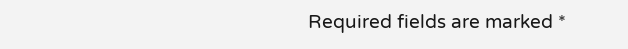Required fields are marked *